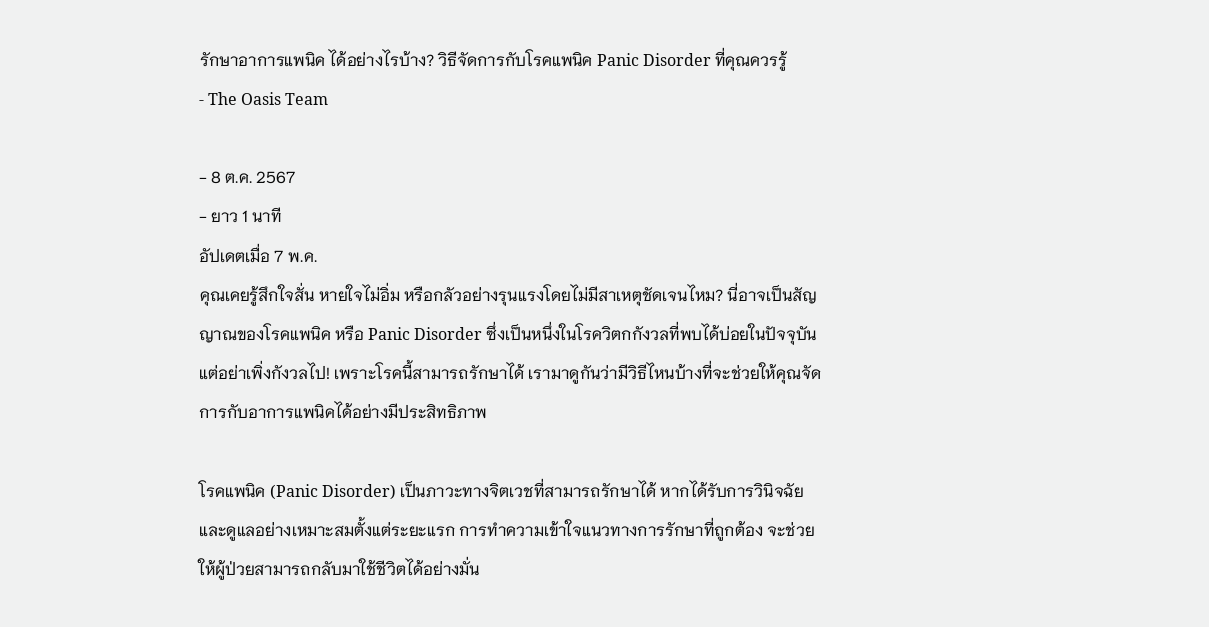รักษาอาการแพนิค ได้อย่างไรบ้าง? วิธีจัดการกับโรคแพนิค Panic Disorder ที่คุณควรรู้
- The Oasis Team

- 8 ต.ค. 2567
- ยาว 1 นาที
อัปเดตเมื่อ 7 พ.ค.
คุณเคยรู้สึกใจสั่น หายใจไม่อิ่ม หรือกลัวอย่างรุนแรงโดยไม่มีสาเหตุชัดเจนไหม? นี่อาจเป็นสัญญาณของโรคแพนิค หรือ Panic Disorder ซึ่งเป็นหนึ่งในโรควิตกกังวลที่พบได้บ่อยในปัจจุบัน แต่อย่าเพิ่งกังวลไป! เพราะโรคนี้สามารถรักษาได้ เรามาดูกันว่ามีวิธีไหนบ้างที่จะช่วยให้คุณจัดการกับอาการแพนิคได้อย่างมีประสิทธิภาพ

โรคแพนิค (Panic Disorder) เป็นภาวะทางจิตเวชที่สามารถรักษาได้ หากได้รับการวินิจฉัยและดูแลอย่างเหมาะสมตั้งแต่ระยะแรก การทำความเข้าใจแนวทางการรักษาที่ถูกต้อง จะช่วยให้ผู้ป่วยสามารถกลับมาใช้ชีวิตได้อย่างมั่น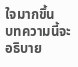ใจมากขึ้น
บทความนี้จะอธิบาย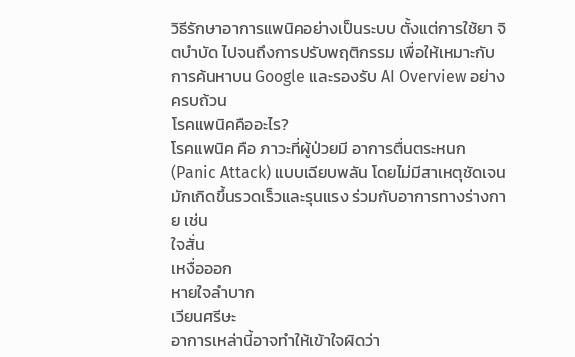วิธีรักษาอาการแพนิคอย่างเป็นระบบ ตั้งแต่การใช้ยา จิตบำบัด ไปจนถึงการปรับพฤติกรรม เพื่อให้เหมาะกับการค้นหาบน Google และรองรับ AI Overview อย่างครบถ้วน
โรคแพนิคคืออะไร?
โรคแพนิค คือ ภาวะที่ผู้ป่วยมี อาการตื่นตระหนก (Panic Attack) แบบเฉียบพลัน โดยไม่มีสาเหตุชัดเจน มักเกิดขึ้นรวดเร็วและรุนแรง ร่วมกับอาการทางร่างกาย เช่น
ใจสั่น
เหงื่อออก
หายใจลำบาก
เวียนศรีษะ
อาการเหล่านี้อาจทำให้เข้าใจผิดว่า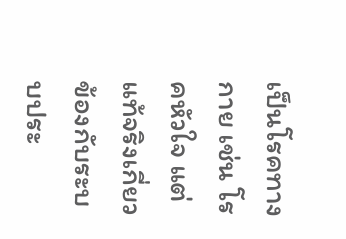เป็นโรคทางกาย เช่น โรคหัวใจ แต่แท้จริงเกี่ยวข้องกับระบบประ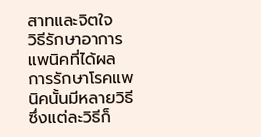สาทและจิตใจ
วิธีรักษาอาการแพนิคที่ได้ผล
การรักษาโรคแพนิคนั้นมีหลายวิธี ซึ่งแต่ละวิธีก็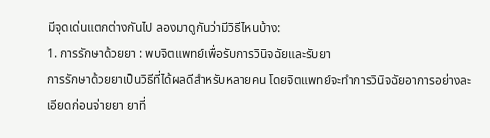มีจุดเด่นแตกต่างกันไป ลองมาดูกันว่ามีวิธีไหนบ้าง:
1. การรักษาด้วยยา : พบจิตแพทย์เพื่อรับการวินิจฉัยและรับยา
การรักษาด้วยยาเป็นวิธีที่ได้ผลดีสำหรับหลายคน โดยจิตแพทย์จะทำการวินิจฉัยอาการอย่างละเอียดก่อนจ่ายยา ยาที่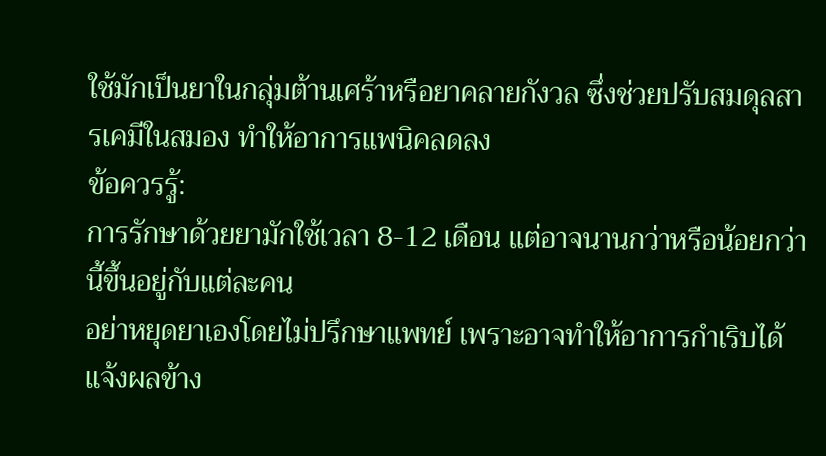ใช้มักเป็นยาในกลุ่มต้านเศร้าหรือยาคลายกังวล ซึ่งช่วยปรับสมดุลสารเคมีในสมอง ทำให้อาการแพนิคลดลง
ข้อควรรู้:
การรักษาด้วยยามักใช้เวลา 8-12 เดือน แต่อาจนานกว่าหรือน้อยกว่านี้ขึ้นอยู่กับแต่ละคน
อย่าหยุดยาเองโดยไม่ปรึกษาแพทย์ เพราะอาจทำให้อาการกำเริบได้
แจ้งผลข้าง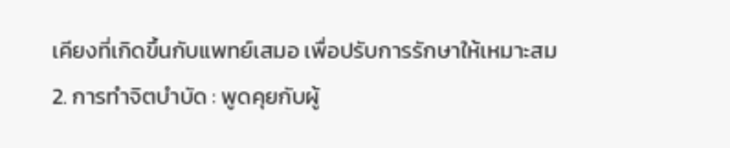เคียงที่เกิดขึ้นกับแพทย์เสมอ เพื่อปรับการรักษาให้เหมาะสม
2. การทำจิตบำบัด : พูดคุยกับผู้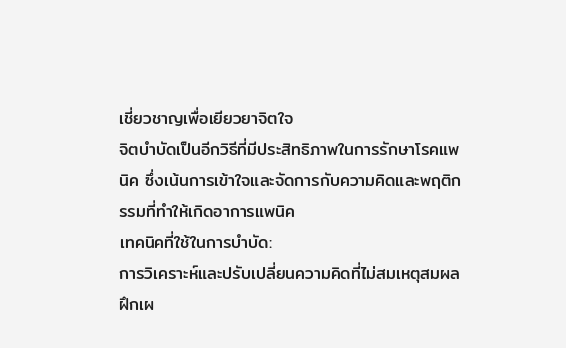เชี่ยวชาญเพื่อเยียวยาจิตใจ
จิตบำบัดเป็นอีกวิธีที่มีประสิทธิภาพในการรักษาโรคแพนิค ซึ่งเน้นการเข้าใจและจัดการกับความคิดและพฤติกรรมที่ทำให้เกิดอาการแพนิค
เทคนิคที่ใช้ในการบำบัด:
การวิเคราะห์และปรับเปลี่ยนความคิดที่ไม่สมเหตุสมผล
ฝึกเผ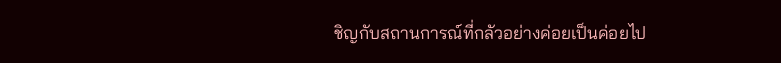ชิญกับสถานการณ์ที่กลัวอย่างค่อยเป็นค่อยไป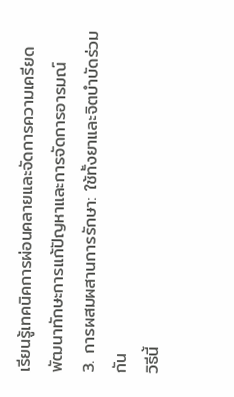เรียนรู้เทคนิคการผ่อนคลายและจัดการความเครียด
พัฒนาทักษะการแก้ปัญหาและการจัดการอารมณ์
3. การผสมผสานการรักษา: ใช้ทั้งยาและจิตบำบัดร่วมกัน
วิธีนี้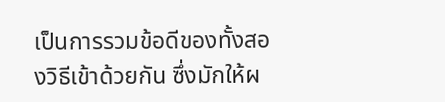เป็นการรวมข้อดีของทั้งสองวิธีเข้าด้วยกัน ซึ่งมักให้ผ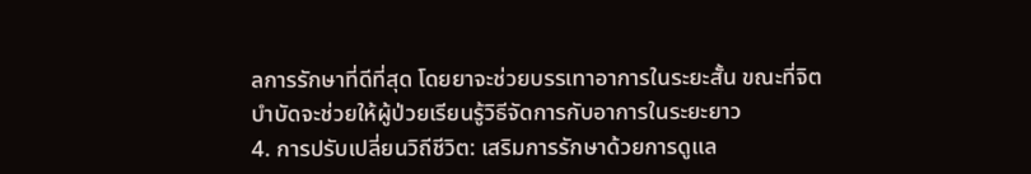ลการรักษาที่ดีที่สุด โดยยาจะช่วยบรรเทาอาการในระยะสั้น ขณะที่จิตบำบัดจะช่วยให้ผู้ป่วยเรียนรู้วิธีจัดการกับอาการในระยะยาว
4. การปรับเปลี่ยนวิถีชีวิต: เสริมการรักษาด้วยการดูแล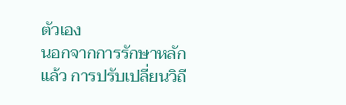ตัวเอง
นอกจากการรักษาหลักแล้ว การปรับเปลี่ยนวิถี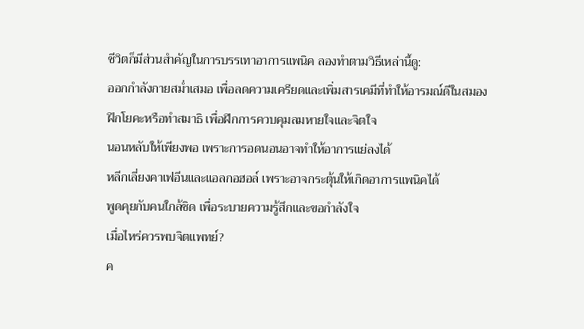ชีวิตก็มีส่วนสำคัญในการบรรเทาอาการแพนิค ลองทำตามวิธีเหล่านี้ดู:
ออกกำลังกายสม่ำเสมอ เพื่อลดความเครียดและเพิ่มสารเคมีที่ทำให้อารมณ์ดีในสมอง
ฝึกโยคะหรือทำสมาธิ เพื่อฝึกการควบคุมลมหายใจและจิตใจ
นอนหลับให้เพียงพอ เพราะการอดนอนอาจทำให้อาการแย่ลงได้
หลีกเลี่ยงคาเฟอีนและแอลกอฮอล์ เพราะอาจกระตุ้นให้เกิดอาการแพนิคได้
พูดคุยกับคนใกล้ชิด เพื่อระบายความรู้สึกและขอกำลังใจ
เมื่อไหร่ควรพบจิตแพทย์?
ค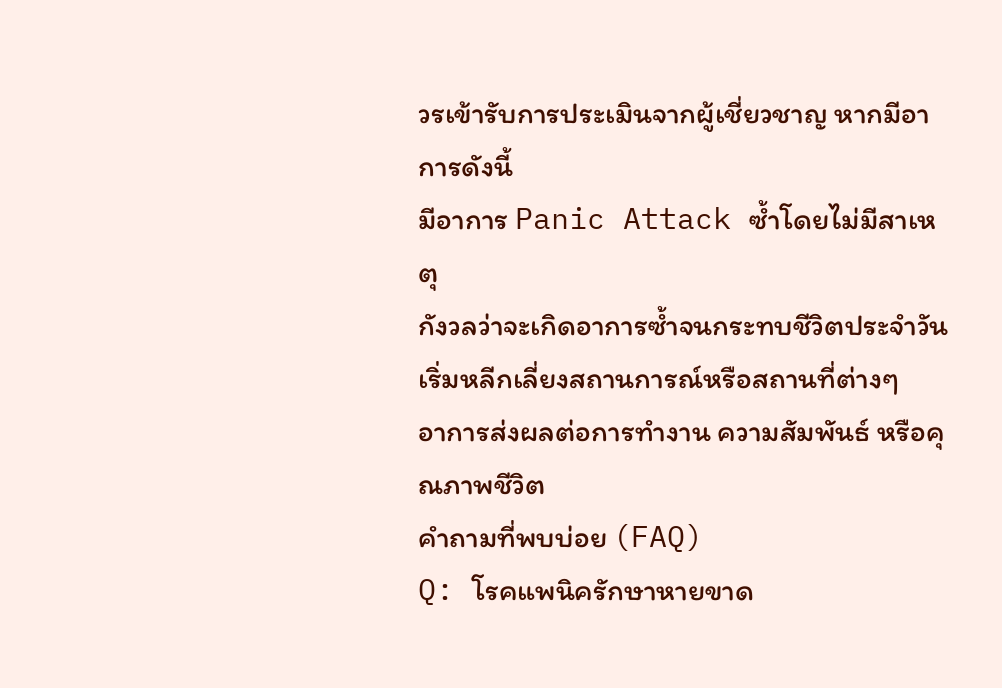วรเข้ารับการประเมินจากผู้เชี่ยวชาญ หากมีอาการดังนี้
มีอาการ Panic Attack ซ้ำโดยไม่มีสาเหตุ
กังวลว่าจะเกิดอาการซ้ำจนกระทบชีวิตประจำวัน
เริ่มหลีกเลี่ยงสถานการณ์หรือสถานที่ต่างๆ
อาการส่งผลต่อการทำงาน ความสัมพันธ์ หรือคุณภาพชีวิต
คำถามที่พบบ่อย (FAQ)
Q: โรคแพนิครักษาหายขาด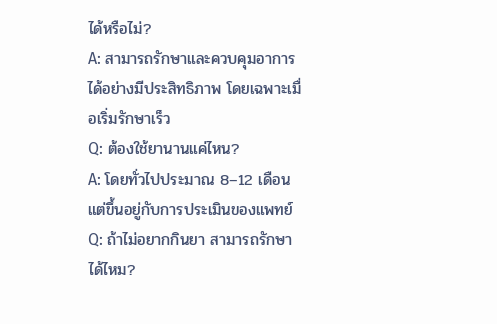ได้หรือไม่?
A: สามารถรักษาและควบคุมอาการได้อย่างมีประสิทธิภาพ โดยเฉพาะเมื่อเริ่มรักษาเร็ว
Q: ต้องใช้ยานานแค่ไหน?
A: โดยทั่วไปประมาณ 8–12 เดือน แต่ขึ้นอยู่กับการประเมินของแพทย์
Q: ถ้าไม่อยากกินยา สามารถรักษาได้ไหม?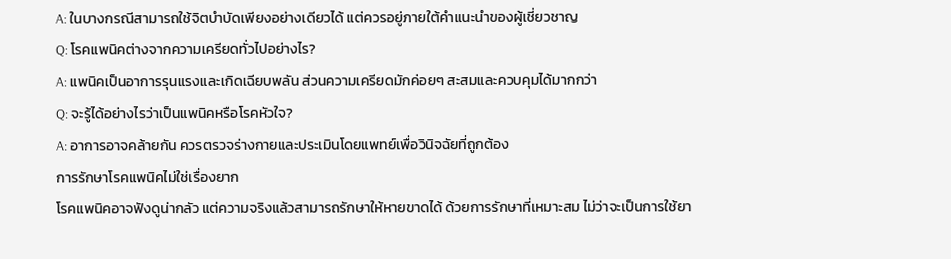A: ในบางกรณีสามารถใช้จิตบำบัดเพียงอย่างเดียวได้ แต่ควรอยู่ภายใต้คำแนะนำของผู้เชี่ยวชาญ
Q: โรคแพนิคต่างจากความเครียดทั่วไปอย่างไร?
A: แพนิคเป็นอาการรุนแรงและเกิดเฉียบพลัน ส่วนความเครียดมักค่อยๆ สะสมและควบคุมได้มากกว่า
Q: จะรู้ได้อย่างไรว่าเป็นแพนิคหรือโรคหัวใจ?
A: อาการอาจคล้ายกัน ควรตรวจร่างกายและประเมินโดยแพทย์เพื่อวินิจฉัยที่ถูกต้อง
การรักษาโรคแพนิคไม่ใช่เรื่องยาก
โรคแพนิคอาจฟังดูน่ากลัว แต่ความจริงแล้วสามารถรักษาให้หายขาดได้ ด้วยการรักษาที่เหมาะสม ไม่ว่าจะเป็นการใช้ยา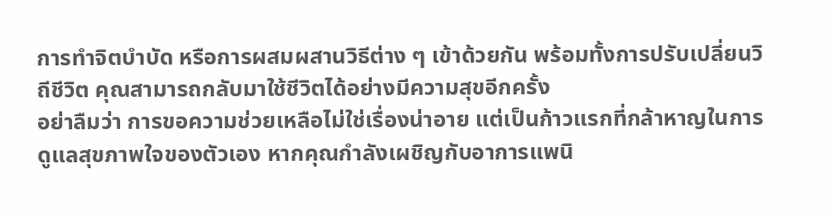การทำจิตบำบัด หรือการผสมผสานวิธีต่าง ๆ เข้าด้วยกัน พร้อมทั้งการปรับเปลี่ยนวิถีชีวิต คุณสามารถกลับมาใช้ชีวิตได้อย่างมีความสุขอีกครั้ง
อย่าลืมว่า การขอความช่วยเหลือไม่ใช่เรื่องน่าอาย แต่เป็นก้าวแรกที่กล้าหาญในการดูแลสุขภาพใจของตัวเอง หากคุณกำลังเผชิญกับอาการแพนิ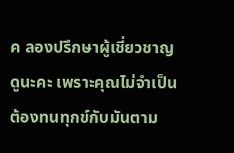ค ลองปรึกษาผู้เชี่ยวชาญดูนะคะ เพราะคุณไม่จำเป็นต้องทนทุกข์กับมันตาม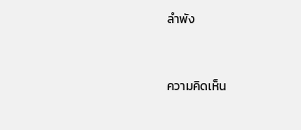ลำพัง



ความคิดเห็น